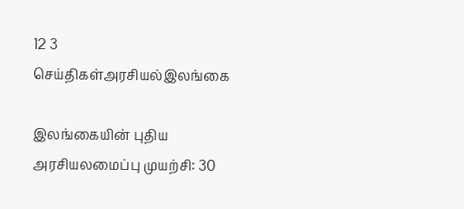12 3
செய்திகள்அரசியல்இலங்கை

இலங்கையின் புதிய அரசியலமைப்பு முயற்சி: 30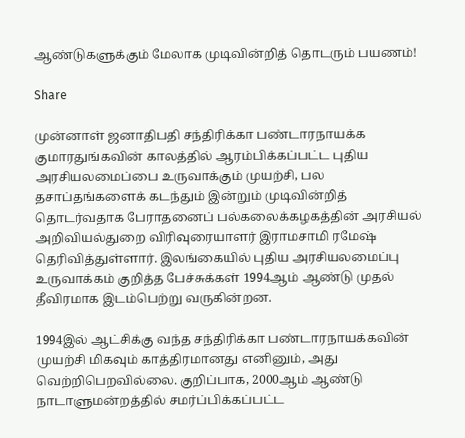ஆண்டுகளுக்கும் மேலாக முடிவின்றித் தொடரும் பயணம்!

Share

முன்னாள் ஜனாதிபதி சந்திரிக்கா பண்டாரநாயக்க குமாரதுங்கவின் காலத்தில் ஆரம்பிக்கப்பட்ட புதிய அரசியலமைப்பை உருவாக்கும் முயற்சி, பல தசாப்தங்களைக் கடந்தும் இன்றும் முடிவின்றித் தொடர்வதாக பேராதனைப் பல்கலைக்கழகத்தின் அரசியல் அறிவியல்துறை விரிவுரையாளர் இராமசாமி ரமேஷ் தெரிவித்துள்ளார். இலங்கையில் புதிய அரசியலமைப்பு உருவாக்கம் குறித்த பேச்சுக்கள் 1994ஆம் ஆண்டு முதல் தீவிரமாக இடம்பெற்று வருகின்றன.

1994இல் ஆட்சிக்கு வந்த சந்திரிக்கா பண்டாரநாயக்கவின் முயற்சி மிகவும் காத்திரமானது எனினும், அது வெற்றிபெறவில்லை. குறிப்பாக, 2000ஆம் ஆண்டு நாடாளுமன்றத்தில் சமர்ப்பிக்கப்பட்ட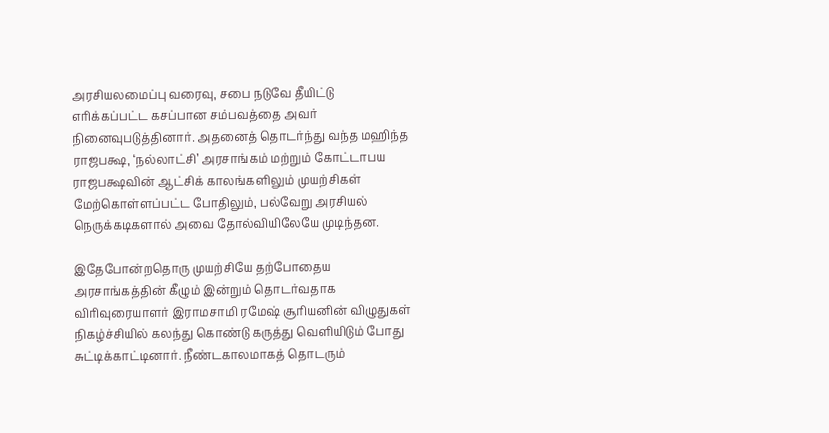அரசியலமைப்பு வரைவு, சபை நடுவே தீயிட்டு எரிக்கப்பட்ட கசப்பான சம்பவத்தை அவர் நினைவுபடுத்தினார். அதனைத் தொடர்ந்து வந்த மஹிந்த ராஜபக்ஷ, ‘நல்லாட்சி’ அரசாங்கம் மற்றும் கோட்டாபய ராஜபக்ஷவின் ஆட்சிக் காலங்களிலும் முயற்சிகள் மேற்கொள்ளப்பட்ட போதிலும், பல்வேறு அரசியல் நெருக்கடிகளால் அவை தோல்வியிலேயே முடிந்தன.

இதேபோன்றதொரு முயற்சியே தற்போதைய அரசாங்கத்தின் கீழும் இன்றும் தொடர்வதாக விரிவுரையாளர் இராமசாமி ரமேஷ் சூரியனின் விழுதுகள் நிகழ்ச்சியில் கலந்து கொண்டு கருத்து வெளியிடும் போது சுட்டிக்காட்டினார். நீண்டகாலமாகத் தொடரும்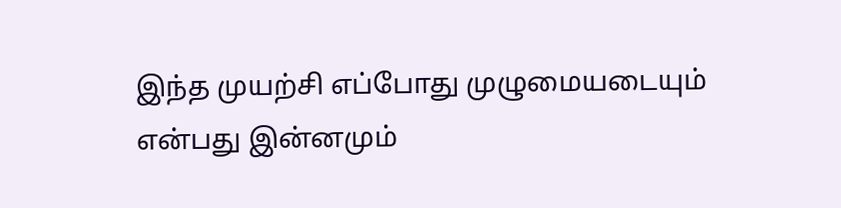இந்த முயற்சி எப்போது முழுமையடையும் என்பது இன்னமும்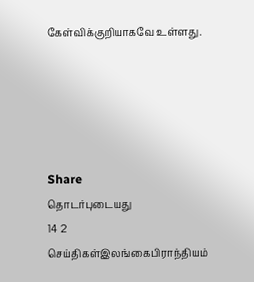கேள்விக்குறியாகவே உள்ளது.





Share
தொடர்புடையது
14 2
செய்திகள்இலங்கைபிராந்தியம்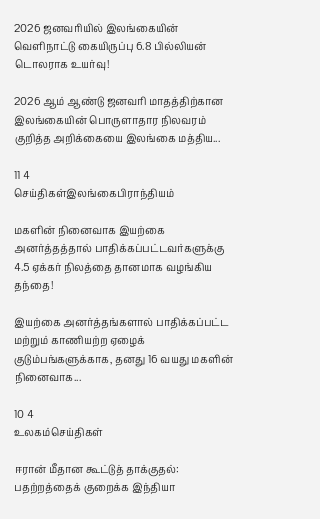2026 ஜனவரியில் இலங்கையின் வெளிநாட்டு கையிருப்பு 6.8 பில்லியன் டொலராக உயர்வு!

2026 ஆம் ஆண்டு ஜனவரி மாதத்திற்கான இலங்கையின் பொருளாதார நிலவரம் குறித்த அறிக்கையை இலங்கை மத்திய...

11 4
செய்திகள்இலங்கைபிராந்தியம்

மகளின் நினைவாக இயற்கை அனர்த்தத்தால் பாதிக்கப்பட்டவர்களுக்கு 4.5 ஏக்கர் நிலத்தை தானமாக வழங்கிய தந்தை!

இயற்கை அனர்த்தங்களால் பாதிக்கப்பட்ட மற்றும் காணியற்ற ஏழைக் குடும்பங்களுக்காக, தனது 16 வயது மகளின் நினைவாக...

10 4
உலகம்செய்திகள்

ஈரான் மீதான கூட்டுத் தாக்குதல்: பதற்றத்தைக் குறைக்க இந்தியா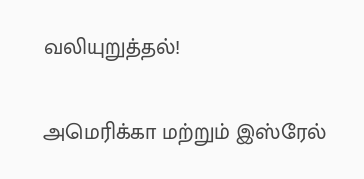வலியுறுத்தல்!

அமெரிக்கா மற்றும் இஸ்ரேல்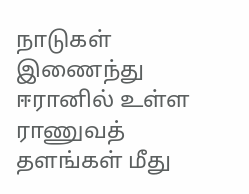நாடுகள் இணைந்து ஈரானில் உள்ள ராணுவத் தளங்கள் மீது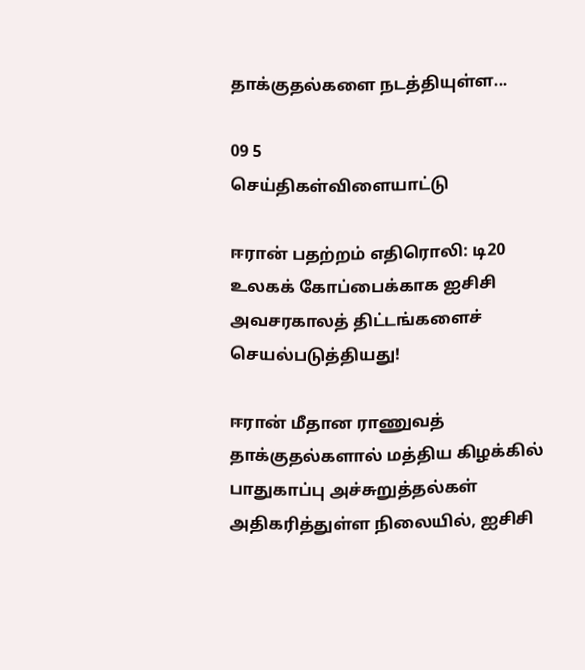தாக்குதல்களை நடத்தியுள்ள...

09 5
செய்திகள்விளையாட்டு

ஈரான் பதற்றம் எதிரொலி: டி20 உலகக் கோப்பைக்காக ஐசிசி அவசரகாலத் திட்டங்களைச் செயல்படுத்தியது!

ஈரான் மீதான ராணுவத் தாக்குதல்களால் மத்திய கிழக்கில் பாதுகாப்பு அச்சுறுத்தல்கள் அதிகரித்துள்ள நிலையில், ஐசிசி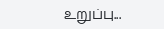உறுப்பு...